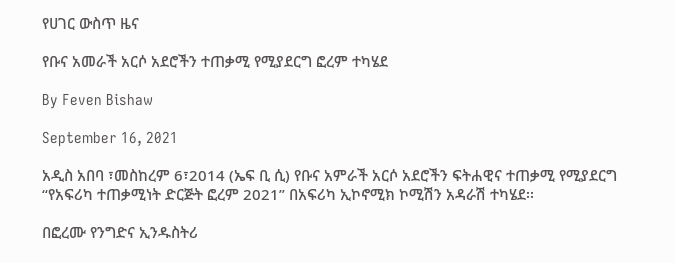የሀገር ውስጥ ዜና

የቡና አመራች አርሶ አደሮችን ተጠቃሚ የሚያደርግ ፎረም ተካሄደ

By Feven Bishaw

September 16, 2021

አዲስ አበባ ፣መስከረም 6፣2014 (ኤፍ ቢ ሲ) የቡና አምራች አርሶ አደሮችን ፍትሐዊና ተጠቃሚ የሚያደርግ “የአፍሪካ ተጠቃሚነት ድርጅት ፎረም 2021” በአፍሪካ ኢኮኖሚክ ኮሚሽን አዳራሽ ተካሄደ፡፡

በፎረሙ የንግድና ኢንዱስትሪ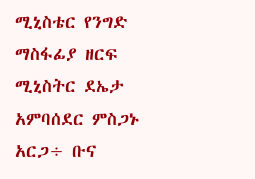ሚኒስቴር የንግድ ማስፋፊያ ዘርፍ ሚኒስትር ደኤታ አምባሰደር ምስጋኑ አርጋ÷ ቡና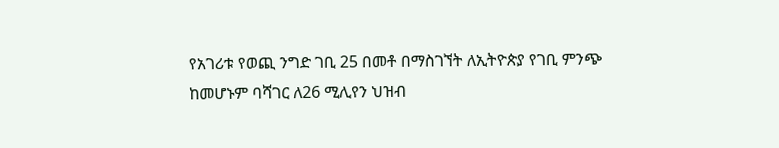የአገሪቱ የወጪ ንግድ ገቢ 25 በመቶ በማስገኘት ለኢትዮጵያ የገቢ ምንጭ ከመሆኑም ባሻገር ለ26 ሚሊየን ህዝብ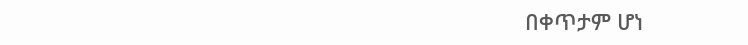በቀጥታም ሆነ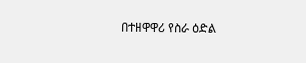በተዘዋዋሪ የስራ ዕድል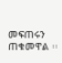መፍጠሩን ጠቁመዋል ፡፡